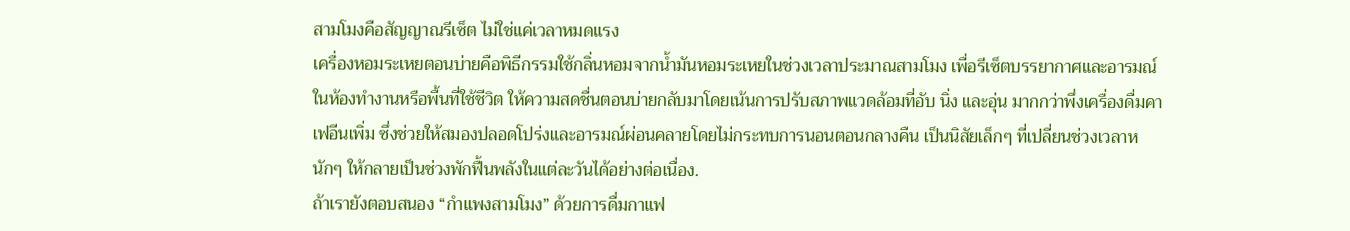สามโมงคือสัญญาณรีเซ็ต ไม่ใช่แค่เวลาหมดแรง
เครื่องหอมระเหยตอนบ่ายคือพิธีกรรมใช้กลิ่นหอมจากน้ำมันหอมระเหยในช่วงเวลาประมาณสามโมง เพื่อรีเซ็ตบรรยากาศและอารมณ์ในห้องทำงานหรือพื้นที่ใช้ชีวิต ให้ความสดชื่นตอนบ่ายกลับมาโดยเน้นการปรับสภาพแวดล้อมที่อับ นิ่ง และอุ่น มากกว่าพึ่งเครื่องดื่มคาเฟอีนเพิ่ม ซึ่งช่วยให้สมองปลอดโปร่งและอารมณ์ผ่อนคลายโดยไม่กระทบการนอนตอนกลางคืน เป็นนิสัยเล็กๆ ที่เปลี่ยนช่วงเวลาหนักๆ ให้กลายเป็นช่วงพักฟื้นพลังในแต่ละวันได้อย่างต่อเนื่อง.
ถ้าเรายังตอบสนอง “กำแพงสามโมง” ด้วยการดื่มกาแฟ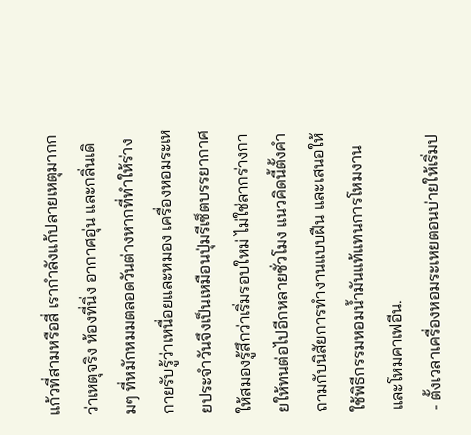แก้วที่สามหรือสี่ เรากำลังแก้ปลายเหตุมากกว่าเหตุจริง ห้องที่นิ่ง อากาศอุ่น และกลิ่นเดิมๆ ที่หมักหมมตลอดวันต่างหากที่ทำให้ร่างกายรับรู้ว่าเหนื่อยและหมอง เครื่องหอมระเหยประจำวันจึงเป็นเหมือนปุ่มรีเซ็ตบรรยากาศ ให้สมองรู้สึกว่าเริ่มรอบใหม่ ไม่ใช่ลากร่างกายให้ทนต่อไปอีกหลายชั่วโมง แนวคิดนี้ตั้งคำถามกับนิสัยการทำงานแบบฝืน และเสนอให้ใช้พิธีกรรมหอมน้ำมันแท้แทนการโหมงานและโหมคาเฟอีน.
- ตั้งเวลาเครื่องหอมระเหยตอนบ่ายให้เริ่มป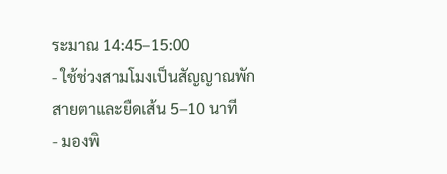ระมาณ 14:45–15:00
- ใช้ช่วงสามโมงเป็นสัญญาณพักสายตาและยืดเส้น 5–10 นาที
- มองพิ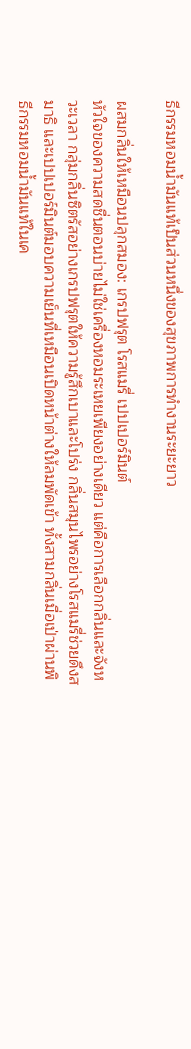ธีกรรมหอมน้ำมันแท้เป็นส่วนหนึ่งของสุขภาพการทำงานระยะยาว

ผสมกลิ่นให้เหมือนปลุกสมอง: เกรปฟรุต โรสแมรี่ เปปเปอร์มินต์
หัวใจของความสดชื่นตอนบ่ายไม่ใช่เครื่องหอมระเหยเพียงอย่างเดียว แต่คือการเลือกกลิ่นและจังหวะเวลา กลุ่มกลิ่นซิตรัสอย่างเกรปฟรุตให้ความรู้สึกเบาและโปร่ง กลิ่นสมุนไพรอย่างโรสแมรี่ช่วยดึงสมาธิ และเปปเปอร์มินต์มอบความเย็นที่เหมือนเปิดหน้าต่างให้ลมพัดเข้า ทั้งสามกลิ่นเมื่อเป่าผ่านพิธีกรรมหอมน้ำมันแท้ในเค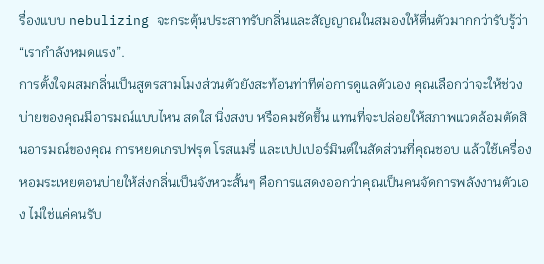รื่องแบบ nebulizing จะกระตุ้นประสาทรับกลิ่นและสัญญาณในสมองให้ตื่นตัวมากกว่ารับรู้ว่า “เรากำลังหมดแรง”.
การตั้งใจผสมกลิ่นเป็นสูตรสามโมงส่วนตัวยังสะท้อนท่าทีต่อการดูแลตัวเอง คุณเลือกว่าจะให้ช่วงบ่ายของคุณมีอารมณ์แบบไหน สดใส นิ่งสงบ หรือคมชัดขึ้น แทนที่จะปล่อยให้สภาพแวดล้อมตัดสินอารมณ์ของคุณ การหยดเกรปฟรุต โรสแมรี่ และเปปเปอร์มินต์ในสัดส่วนที่คุณชอบ แล้วใช้เครื่องหอมระเหยตอนบ่ายให้ส่งกลิ่นเป็นจังหวะสั้นๆ คือการแสดงออกว่าคุณเป็นคนจัดการพลังงานตัวเอง ไม่ใช่แค่คนรับ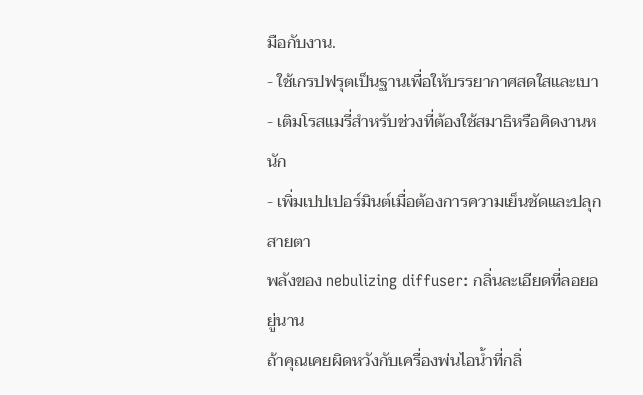มือกับงาน.
- ใช้เกรปฟรุตเป็นฐานเพื่อให้บรรยากาศสดใสและเบา
- เติมโรสแมรี่สำหรับช่วงที่ต้องใช้สมาธิหรือคิดงานหนัก
- เพิ่มเปปเปอร์มินต์เมื่อต้องการความเย็นชัดและปลุกสายตา
พลังของ nebulizing diffuser: กลิ่นละเอียดที่ลอยอยู่นาน
ถ้าคุณเคยผิดหวังกับเครื่องพ่นไอน้ำที่กลิ่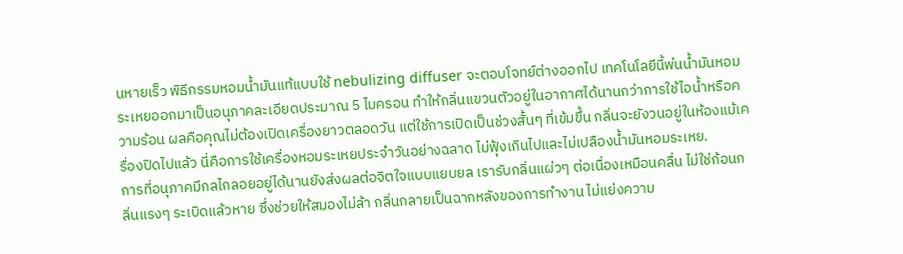นหายเร็ว พิธีกรรมหอมน้ำมันแท้แบบใช้ nebulizing diffuser จะตอบโจทย์ต่างออกไป เทคโนโลยีนี้พ่นน้ำมันหอมระเหยออกมาเป็นอนุภาคละเอียดประมาณ 5 ไมครอน ทำให้กลิ่นแขวนตัวอยู่ในอากาศได้นานกว่าการใช้ไอน้ำหรือความร้อน ผลคือคุณไม่ต้องเปิดเครื่องยาวตลอดวัน แต่ใช้การเปิดเป็นช่วงสั้นๆ ที่เข้มขึ้น กลิ่นจะยังวนอยู่ในห้องแม้เครื่องปิดไปแล้ว นี่คือการใช้เครื่องหอมระเหยประจำวันอย่างฉลาด ไม่ฟุ้งเกินไปและไม่เปลืองน้ำมันหอมระเหย.
การที่อนุภาคมีกลไกลอยอยู่ได้นานยังส่งผลต่อจิตใจแบบแยบยล เรารับกลิ่นแผ่วๆ ต่อเนื่องเหมือนคลื่น ไม่ใช่ก้อนกลิ่นแรงๆ ระเบิดแล้วหาย ซึ่งช่วยให้สมองไม่ล้า กลิ่นกลายเป็นฉากหลังของการทำงาน ไม่แย่งความ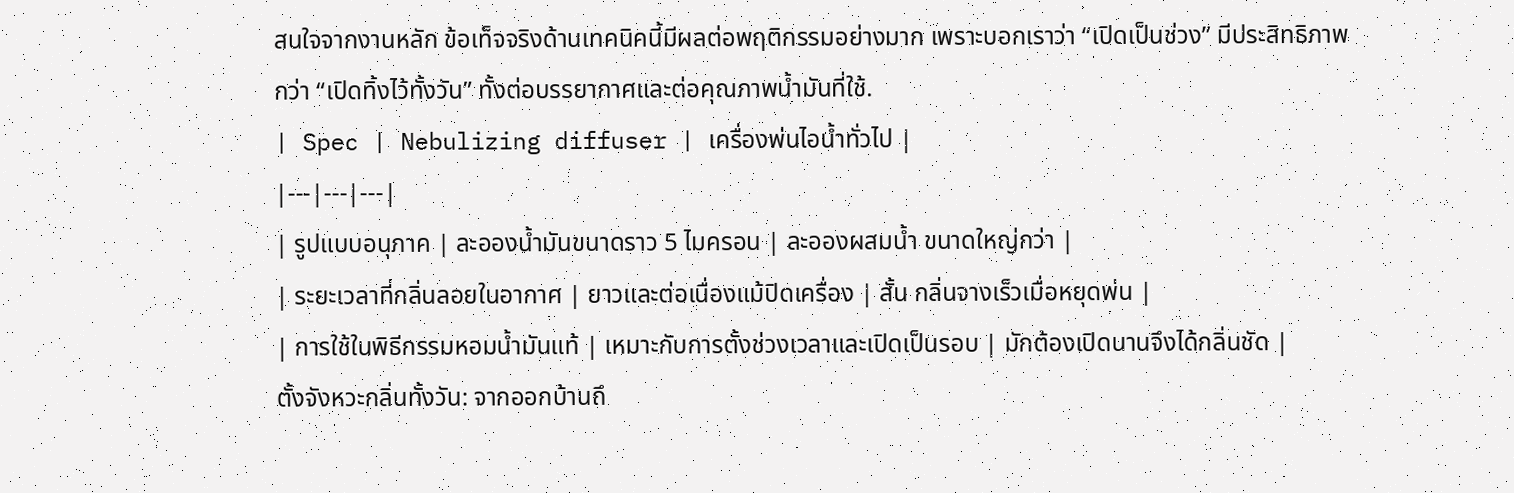สนใจจากงานหลัก ข้อเท็จจริงด้านเทคนิคนี้มีผลต่อพฤติกรรมอย่างมาก เพราะบอกเราว่า “เปิดเป็นช่วง” มีประสิทธิภาพกว่า “เปิดทิ้งไว้ทั้งวัน” ทั้งต่อบรรยากาศและต่อคุณภาพน้ำมันที่ใช้.
| Spec | Nebulizing diffuser | เครื่องพ่นไอน้ำทั่วไป |
|---|---|---|
| รูปแบบอนุภาค | ละอองน้ำมันขนาดราว 5 ไมครอน | ละอองผสมน้ำ ขนาดใหญ่กว่า |
| ระยะเวลาที่กลิ่นลอยในอากาศ | ยาวและต่อเนื่องแม้ปิดเครื่อง | สั้น กลิ่นจางเร็วเมื่อหยุดพ่น |
| การใช้ในพิธีกรรมหอมน้ำมันแท้ | เหมาะกับการตั้งช่วงเวลาและเปิดเป็นรอบ | มักต้องเปิดนานจึงได้กลิ่นชัด |
ตั้งจังหวะกลิ่นทั้งวัน: จากออกบ้านถึ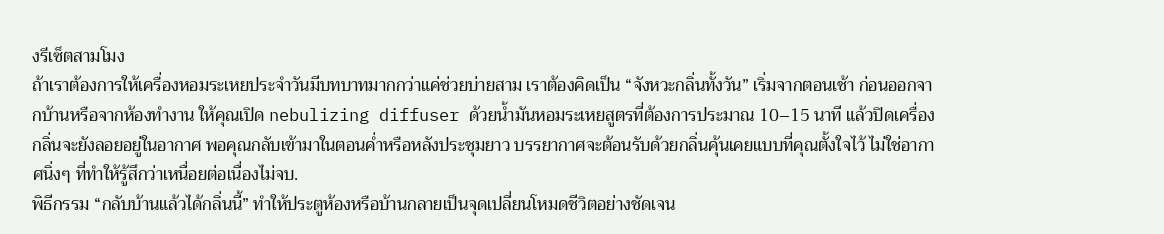งรีเซ็ตสามโมง
ถ้าเราต้องการให้เครื่องหอมระเหยประจำวันมีบทบาทมากกว่าแค่ช่วยบ่ายสาม เราต้องคิดเป็น “จังหวะกลิ่นทั้งวัน” เริ่มจากตอนเช้า ก่อนออกจากบ้านหรือจากห้องทำงาน ให้คุณเปิด nebulizing diffuser ด้วยน้ำมันหอมระเหยสูตรที่ต้องการประมาณ 10–15 นาที แล้วปิดเครื่อง กลิ่นจะยังลอยอยู่ในอากาศ พอคุณกลับเข้ามาในตอนค่ำหรือหลังประชุมยาว บรรยากาศจะต้อนรับด้วยกลิ่นคุ้นเคยแบบที่คุณตั้งใจไว้ ไม่ใช่อากาศนิ่งๆ ที่ทำให้รู้สึกว่าเหนื่อยต่อเนื่องไม่จบ.
พิธีกรรม “กลับบ้านแล้วได้กลิ่นนี้” ทำให้ประตูห้องหรือบ้านกลายเป็นจุดเปลี่ยนโหมดชีวิตอย่างชัดเจน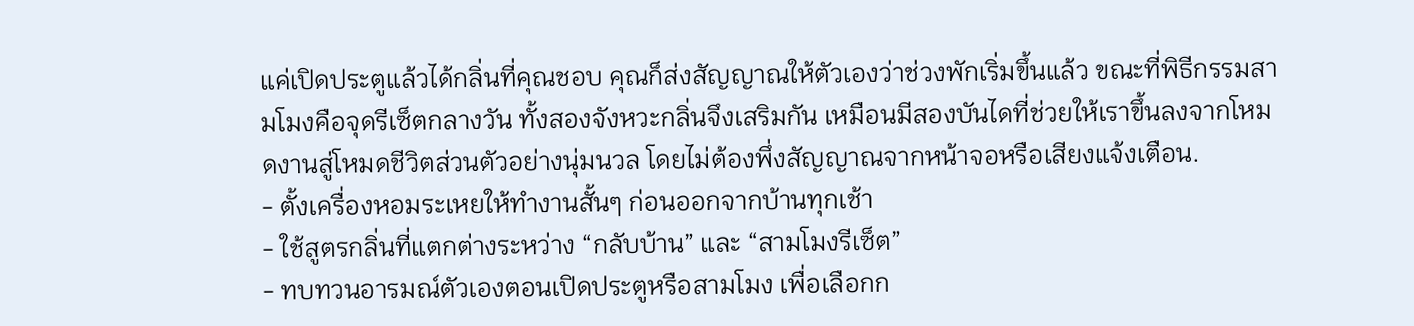แค่เปิดประตูแล้วได้กลิ่นที่คุณชอบ คุณก็ส่งสัญญาณให้ตัวเองว่าช่วงพักเริ่มขึ้นแล้ว ขณะที่พิธีกรรมสามโมงคือจุดรีเซ็ตกลางวัน ทั้งสองจังหวะกลิ่นจึงเสริมกัน เหมือนมีสองบันไดที่ช่วยให้เราขึ้นลงจากโหมดงานสู่โหมดชีวิตส่วนตัวอย่างนุ่มนวล โดยไม่ต้องพึ่งสัญญาณจากหน้าจอหรือเสียงแจ้งเตือน.
- ตั้งเครื่องหอมระเหยให้ทำงานสั้นๆ ก่อนออกจากบ้านทุกเช้า
- ใช้สูตรกลิ่นที่แตกต่างระหว่าง “กลับบ้าน” และ “สามโมงรีเซ็ต”
- ทบทวนอารมณ์ตัวเองตอนเปิดประตูหรือสามโมง เพื่อเลือกก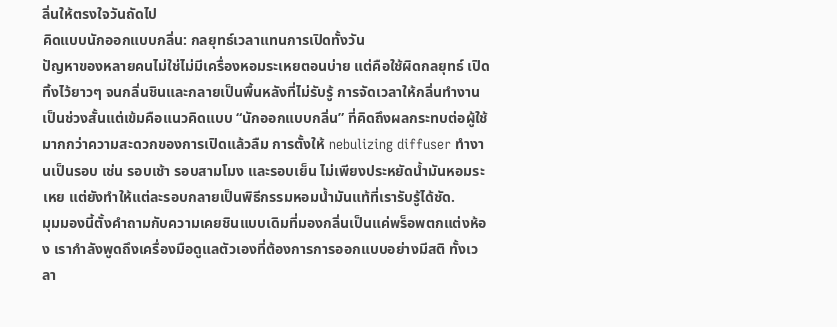ลิ่นให้ตรงใจวันถัดไป
คิดแบบนักออกแบบกลิ่น: กลยุทธ์เวลาแทนการเปิดทั้งวัน
ปัญหาของหลายคนไม่ใช่ไม่มีเครื่องหอมระเหยตอนบ่าย แต่คือใช้ผิดกลยุทธ์ เปิดทิ้งไว้ยาวๆ จนกลิ่นชินและกลายเป็นพื้นหลังที่ไม่รับรู้ การจัดเวลาให้กลิ่นทำงานเป็นช่วงสั้นแต่เข้มคือแนวคิดแบบ “นักออกแบบกลิ่น” ที่คิดถึงผลกระทบต่อผู้ใช้มากกว่าความสะดวกของการเปิดแล้วลืม การตั้งให้ nebulizing diffuser ทำงานเป็นรอบ เช่น รอบเช้า รอบสามโมง และรอบเย็น ไม่เพียงประหยัดน้ำมันหอมระเหย แต่ยังทำให้แต่ละรอบกลายเป็นพิธีกรรมหอมน้ำมันแท้ที่เรารับรู้ได้ชัด.
มุมมองนี้ตั้งคำถามกับความเคยชินแบบเดิมที่มองกลิ่นเป็นแค่พร็อพตกแต่งห้อง เรากำลังพูดถึงเครื่องมือดูแลตัวเองที่ต้องการการออกแบบอย่างมีสติ ทั้งเวลา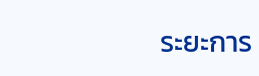ระยะการ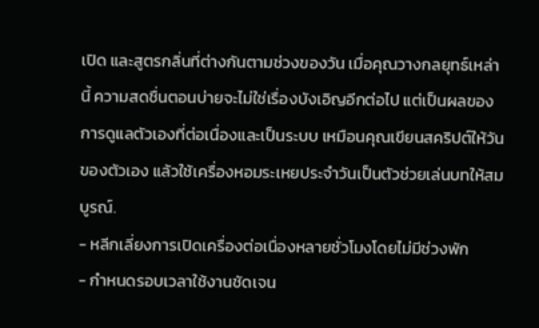เปิด และสูตรกลิ่นที่ต่างกันตามช่วงของวัน เมื่อคุณวางกลยุทธ์เหล่านี้ ความสดชื่นตอนบ่ายจะไม่ใช่เรื่องบังเอิญอีกต่อไป แต่เป็นผลของการดูแลตัวเองที่ต่อเนื่องและเป็นระบบ เหมือนคุณเขียนสคริปต์ให้วันของตัวเอง แล้วใช้เครื่องหอมระเหยประจำวันเป็นตัวช่วยเล่นบทให้สมบูรณ์.
- หลีกเลี่ยงการเปิดเครื่องต่อเนื่องหลายชั่วโมงโดยไม่มีช่วงพัก
- กำหนดรอบเวลาใช้งานชัดเจน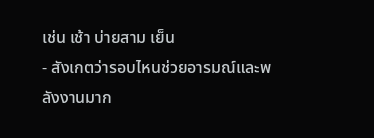เช่น เช้า บ่ายสาม เย็น
- สังเกตว่ารอบไหนช่วยอารมณ์และพลังงานมาก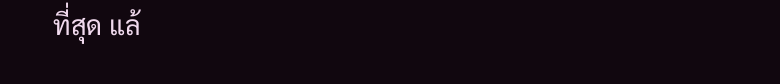ที่สุด แล้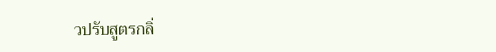วปรับสูตรกลิ่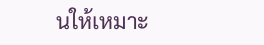นให้เหมาะ